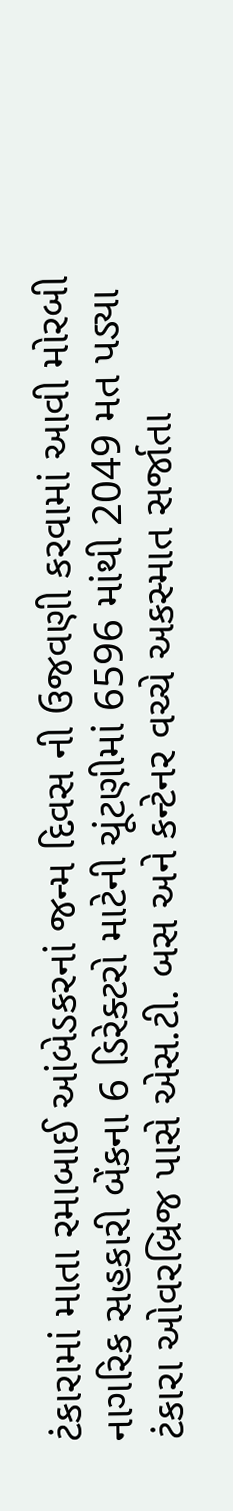ટંકારામાં માતા રમાબાઈ આંબેડકરનાં જન્મ દિવસ ની ઉજવણી કરવામાં આવી મોરબી નાગરિક સહકારી બેંકના 6 ડિરેક્ટરો માટેની ચૂંટણીમાં 6596 માંથી 2049 મત પડ્યા ટંકારા ઓવરબ્રિજ પાસે એસ.ટી. બસ અને કન્ટેનર વચ્ચે અકસ્માત સર્જાતા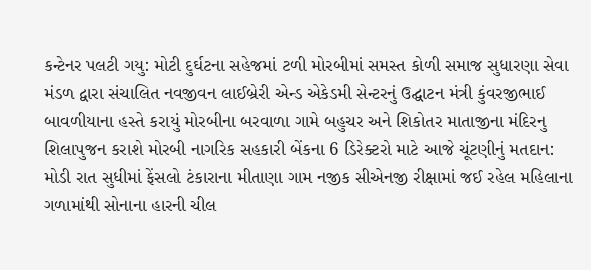કન્ટેનર પલટી ગયુ: મોટી દુર્ઘટના સહેજમાં ટળી મોરબીમાં સમસ્ત કોળી સમાજ સુધારણા સેવા મંડળ દ્વારા સંચાલિત નવજીવન લાઈબ્રેરી એન્ડ એકેડમી સેન્ટરનું ઉદ્ઘાટન મંત્રી કુંવરજીભાઈ બાવળીયાના હસ્તે કરાયું મોરબીના બરવાળા ગામે બહુચર અને શિકોતર માતાજીના મંદિરનુ શિલાપુજન કરાશે મોરબી નાગરિક સહકારી બેંકના 6 ડિરેક્ટરો માટે આજે ચૂંટણીનું મતદાન: મોડી રાત સુધીમાં ફેંસલો ટંકારાના મીતાણા ગામ નજીક સીએનજી રીક્ષામાં જઈ રહેલ મહિલાના ગળામાંથી સોનાના હારની ચીલ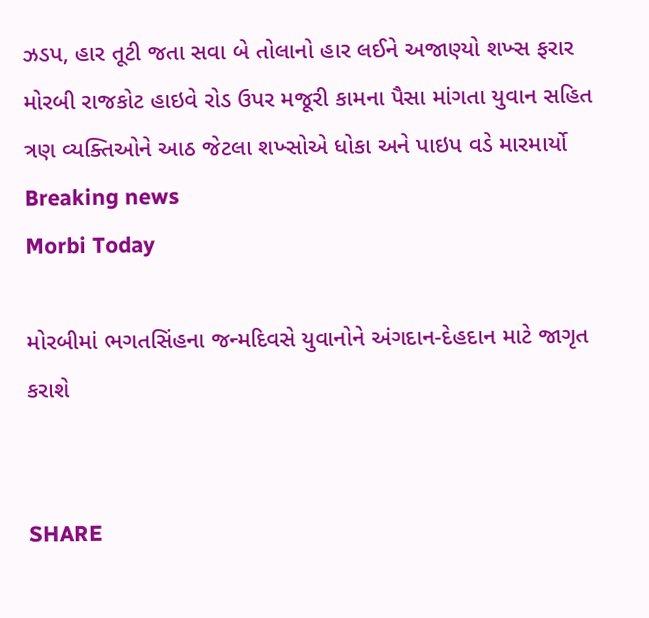ઝડપ, હાર તૂટી જતા સવા બે તોલાનો હાર લઈને અજાણ્યો શખ્સ ફરાર મોરબી રાજકોટ હાઇવે રોડ ઉપર મજૂરી કામના પૈસા માંગતા યુવાન સહિત ત્રણ વ્યક્તિઓને આઠ જેટલા શખ્સોએ ધોકા અને પાઇપ વડે મારમાર્યો
Breaking news
Morbi Today

મોરબીમાં ભગતસિંહના જન્મદિવસે યુવાનોને અંગદાન-દેહદાન માટે જાગૃત કરાશે


SHARE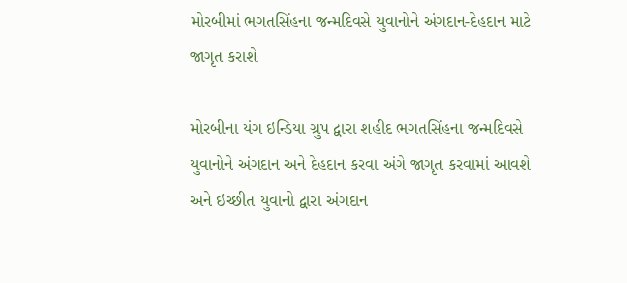મોરબીમાં ભગતસિંહના જન્મદિવસે યુવાનોને અંગદાન-દેહદાન માટે જાગૃત કરાશે

મોરબીના યંગ ઇન્ડિયા ગ્રુપ દ્વારા શહીદ ભગતસિંહના જન્મદિવસે યુવાનોને અંગદાન અને દેહદાન કરવા અંગે જાગૃત કરવામાં આવશે અને ઇચ્છીત યુવાનો દ્વારા અંગદાન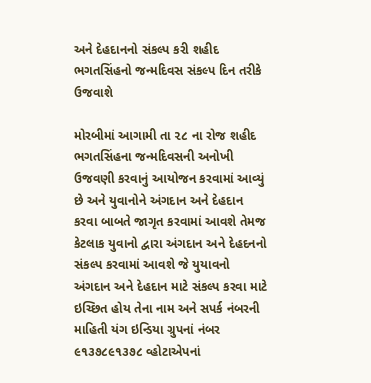અને દેહદાનનો સંકલ્પ કરી શહીદ ભગતસિંહનો જન્મદિવસ સંકલ્પ દિન તરીકે ઉજવાશે

મોરબીમાં આગામી તા ૨૮ ના રોજ શહીદ ભગતસિંહના જન્મદિવસની અનોખી ઉજવણી કરવાનું આયોજન કરવામાં આવ્યું છે અને યુવાનોને અંગદાન અને દેહદાન કરવા બાબતે જાગૃત કરવામાં આવશે તેમજ કેટલાક યુવાનો દ્વારા અંગદાન અને દેહદનનો સંકલ્પ કરવામાં આવશે જે યુયાવનો અંગદાન અને દેહદાન માટે સંકલ્પ કરવા માટે ઇચ્છિત હોય તેના નામ અને સપર્ક નંબરની માહિતી યંગ ઇન્ડિયા ગ્રુપનાં નંબર ૯૧૩૭૮૯૧૩૭૮ વ્હોટાએપનાં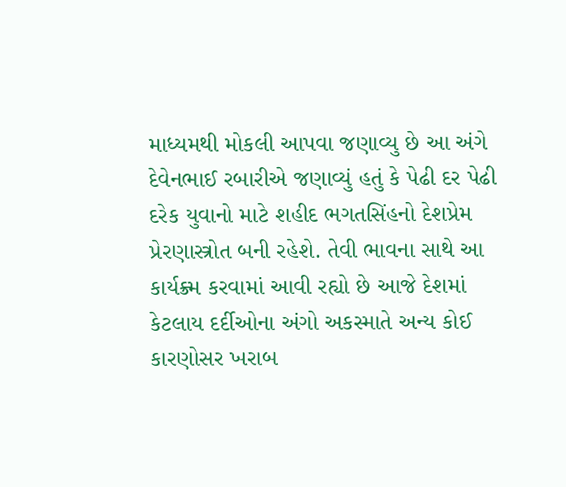માધ્યમથી મોકલી આપવા જણાવ્યુ છે આ અંગે દેવેનભાઈ રબારીએ જણાવ્યું હતું કે પેઢી દર પેઢી દરેક યુવાનો માટે શહીદ ભગતસિંહનો દેશપ્રેમ પ્રેરણાસ્ત્રોત બની રહેશે. તેવી ભાવના સાથે આ કાર્યક્ર્મ કરવામાં આવી રહ્યો છે આજે દેશમાં કેટલાય દર્દીઓના અંગો અકસ્માતે અન્ય કોઈ કારણોસર ખરાબ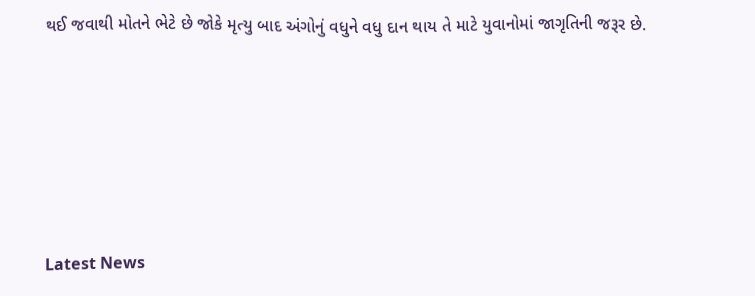થઈ જવાથી મોતને ભેટે છે જોકે મૃત્યુ બાદ અંગોનું વધુને વધુ દાન થાય તે માટે યુવાનોમાં જાગૃતિની જરૂર છે.






Latest News